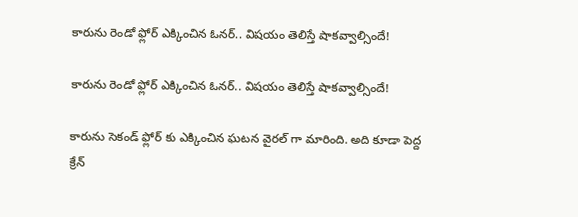కారును రెండో ఫ్లోర్ ఎక్కించిన ఓనర్.. విషయం తెలిస్తే షాకవ్వాల్సిందే!

కారును రెండో ఫ్లోర్ ఎక్కించిన ఓనర్.. విషయం తెలిస్తే షాకవ్వాల్సిందే!

కారును సెకండ్ ఫ్లోర్ కు ఎక్కించిన ఘటన వైరల్ గా మారింది. అది కూడా పెద్ద క్రేన్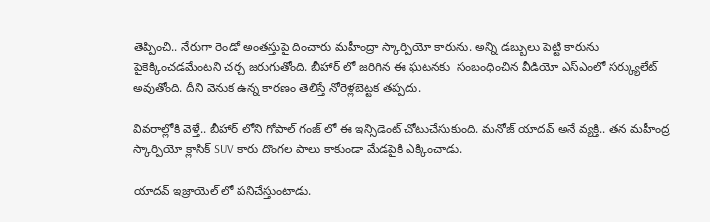తెప్పించి.. నేరుగా రెండో అంతస్తుపై దించారు మహీంద్రా స్కార్పియో కారును. అన్ని డబ్బులు పెట్టి కారును పైకెక్కించడమేంటని చర్చ జరుగుతోంది. బీహార్ లో జరిగిన ఈ ఘటనకు  సంబంధించిన వీడియో ఎస్ఎంలో సర్క్యులేట్ అవుతోంది. దీని వెనుక ఉన్న కారణం తెలిస్తే నోరెళ్లబెట్టక తప్పదు.

వివరాల్లోకి వెళ్తే.. బీహార్ లోని గోపాల్ గంజ్ లో ఈ ఇన్సిడెంట్ చోటుచేసుకుంది. మనోజ్ యాదవ్ అనే వ్యక్తి.. తన మహీంద్ర స్కార్పియో క్లాసిక్ SUV కారు దొంగల పాలు కాకుండా మేడపైకి ఎక్కించాడు.

యాదవ్ ఇజ్రాయెల్ లో పనిచేస్తుంటాడు.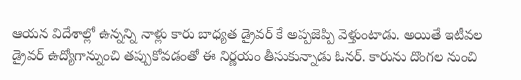ఆయన విదేశాల్లో ఉన్నన్ని నాళ్లు కారు బాధ్యత డ్రైవర్ కే అప్పజెప్పి వెళ్తుంటాడు. అయితే ఇటీవల డ్రైవర్ ఉద్యోగాన్నుంచి తప్పుకోవడంతో ఈ నిర్ణయం తీసుకున్నాడు ఓనర్. కారును దొంగల నుంచి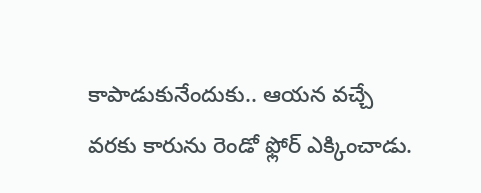కాపాడుకునేందుకు.. ఆయన వచ్చే వరకు కారును రెండో ఫ్లోర్ ఎక్కించాడు.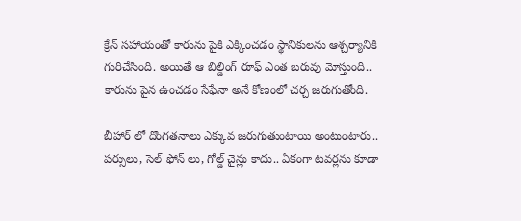క్రేన్ సహాయంతో కారును పైకి ఎక్కించడం స్థానికులను ఆశ్చర్యానికి గురిచేసింది. అయితే ఆ బిల్డింగ్ రూఫ్ ఎంత బరువు మోస్తుంది.. కారును పైన ఉంచడం సేఫేనా అనే కోణంలో చర్చ జరుగుతోంది.

బీహార్ లో దొంగతనాలు ఎక్కువ జరుగుతుంటాయి అంటుంటారు.. పర్సులు, సెల్ ఫోన్ లు, గోల్డ్ చైన్లు కాదు.. ఏకంగా టవర్లను కూడా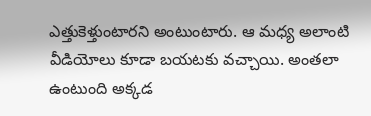ఎత్తుకెళ్తుంటారని అంటుంటారు. ఆ మధ్య అలాంటి వీడియోలు కూడా బయటకు వచ్చాయి. అంతలా ఉంటుంది అక్కడ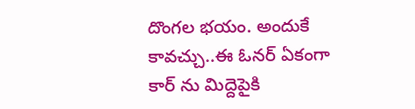దొంగల భయం. అందుకే  కావచ్చు..ఈ ఓనర్ ఏకంగా కార్ ను మిద్దెపైకి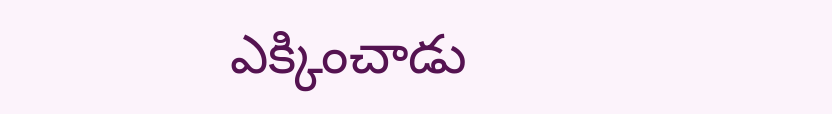ఎక్కించాడు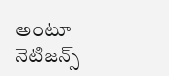అంటూ నెటిజన్స్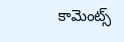కామెంట్స్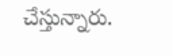చేస్తున్నారు.